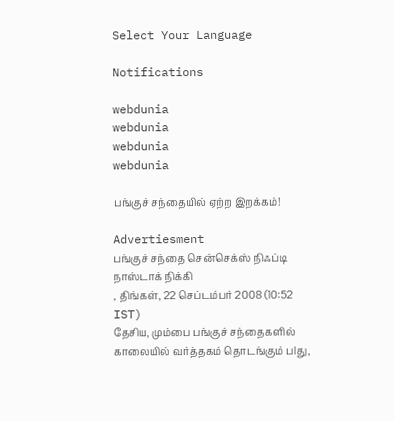Select Your Language

Notifications

webdunia
webdunia
webdunia
webdunia

பங்குச் சந்தை‌யி‌ல் ஏற்ற இறக்கம்!

Advertiesment
பங்குச் சந்தை சென்செக்ஸ் நிஃப்டி நாஸ்டாக் நிக்கி
, திங்கள், 22 செப்டம்பர் 2008 (10:52 IST)
தேசிய, மும்பை பங்குச் சந்தைகளில் காலையில் வர்த்தகம் தொடங்கும் பlது,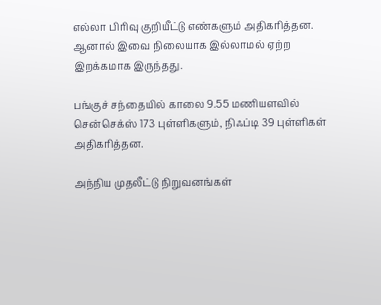எல்லா பிரிவு கு‌‌‌றி‌யீட்டு எண்களும் அதிகரித்தன. ஆனால் இவை நிலையாக இல்லாமல் ஏற்ற இறக்கமாக இருந்தது.

பங்குச் சந்தையில் காலை 9.55 மணியளவில் சென்செக்ஸ் 173 புள்ளிகளும், நிஃப்டி 39 புள்ளிகள் அதிகரித்தன.

அந்நிய முதலீட்டு நிறுவனங்கள்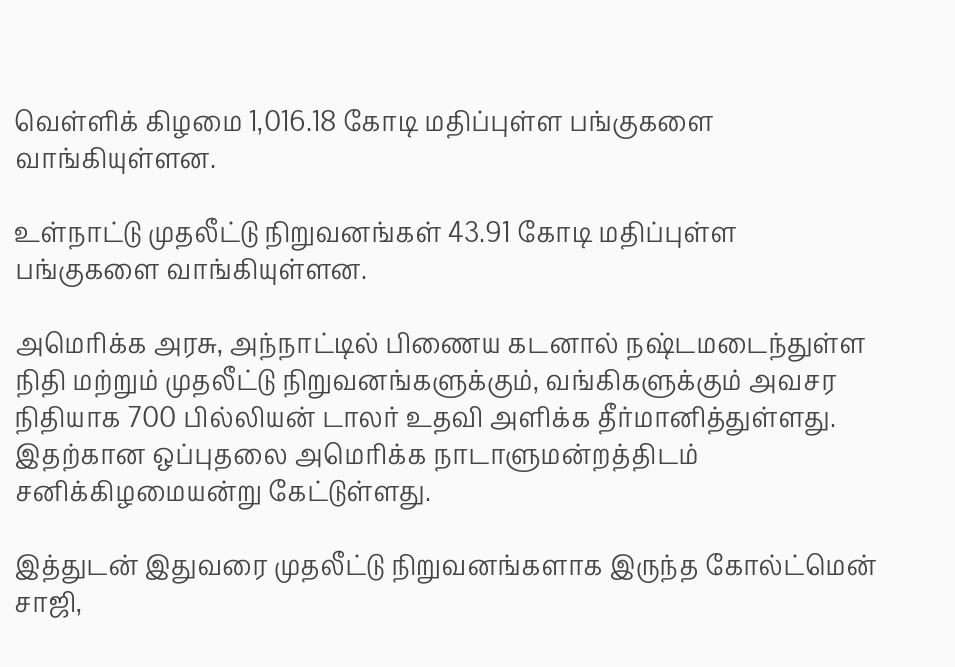வெள்ளிக் கிழமை 1,016.18 கோடி மதிப்புள்ள பங்குகளை வாங்கியுள்ளன.

உள்நாட்டு முதலீட்டு நிறுவனங்கள் 43.91 கோடி மதிப்புள்ள பங்குகளை வாங்கியுள்ளன.

அமெரிக்க அரசு, அந்நாட்டில் பிணைய கடனால் நஷ்டமடைந்துள்ள நிதி மற்றும் முதலீட்டு நிறுவனங்களு‌க்கும், வங்கிகளுக்கும் அவசர நிதியாக 700 பில்லியன் டாலர் உதவி அளிக்க தீர்மானித்துள்ளது. இதற்கான ஒப்புதலை அமெரிக்க நாடாளுமன்றத்திடம் சனிக்கிழமையன்று கேட்டுள்ளது.

இத்துடன் இதுவரை முதலீட்டு நிறுவனங்களாக இருந்த கோல்ட்மென் சாஜி,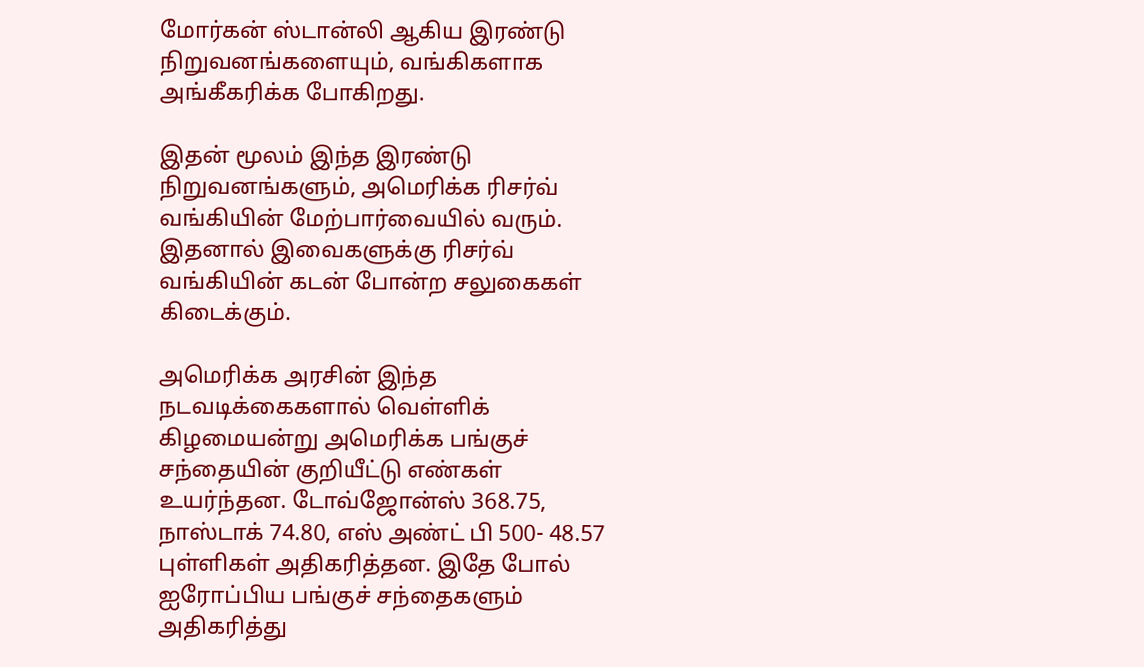மோர்கன் ஸ்டான்லி ஆகிய இரண்டு நிறுவனங்களையும், வங்கிகளாக அங்கீகரிக்க போகிறது.

இதன் மூலம் இந்த இரண்டு நிறுவனங்களும், அமெரிக்க ரிசர்வ் வங்கியின் மேற்பார்வையில் வரும். இதனால் இவைகளுக்கு ரிசர்வ் வங்கியின் கடன் போன்ற சலுகைகள் கிடைக்கும்.

அமெரிக்க அரசின் இந்த நடவடிக்கைகளால் வெள்ளிக் கிழமையன்று அமெரிக்க பங்குச் சந்தையின் குறியீட்டு எண்கள் உயர்ந்தன. டோவ்ஜோன்ஸ் 368.75, நாஸ்டாக் 74.80, எஸ் அண்ட் பி 500- 48.57 புள்ளிகள் அதிகரித்தன. இதே போல் ஐரோப்பிய பங்குச் சந்தைகளும் அதிகரித்து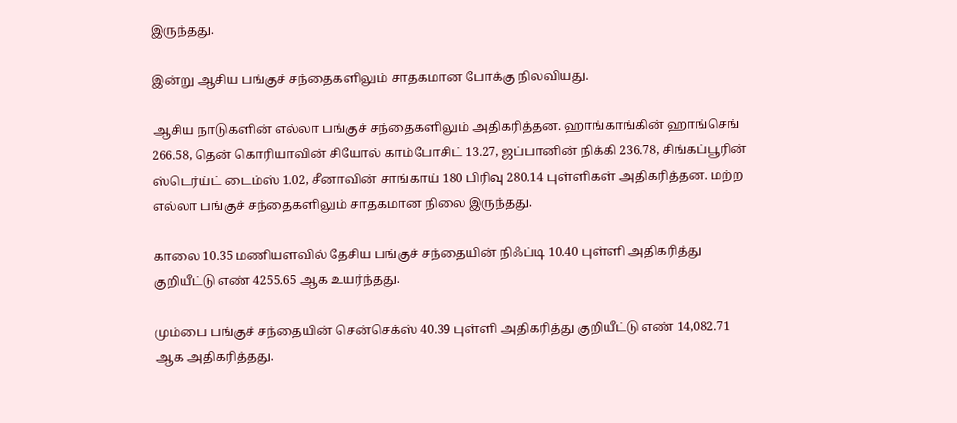இருந்தது.

இன்று ஆசிய பங்குச் சந்தைகளிலும் சாதகமான போக்கு நிலவியது.

ஆசிய நாடுகளின் எல்லா பங்குச் சந்தைகளிலும் அதிகரித்தன. ஹாங்காங்கின் ஹாங்செங் 266.58, தென் கொரியாவின் சியோல் காம்போசிட் 13.27, ஜப்பானின் நிக்கி 236.78, சிங்கப்பூரின் ஸ்டெர்ய்ட் டைம்ஸ் 1.02, சீனாவின் சாங்காய் 180 பிரிவு 280.14 புள்ளிகள் அதிகரித்தன. மற்ற எல்லா பங்குச் சந்தைகளிலும் சாதகமான நிலை இருந்தது.

காலை 10.35 மணியளவில் தேசிய பங்குச் சந்தையின் நிஃப்டி 10.40 புள்ளி அதிகரித்து குறியீட்டு எண் 4255.65 ஆக உயர்ந்தது.

மும்பை பங்குச் சந்தையின் சென்செக்ஸ் 40.39 புள்ளி அதிகரித்து குறியீட்டு எண் 14,082.71 ஆக அதிகரித்தது.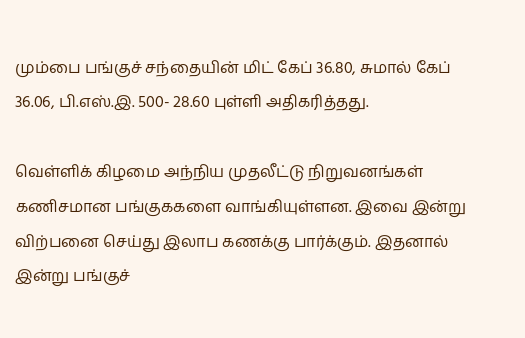மும்பை பங்குச் சந்தையின் மிட் கேப் 36.80, சுமால் கேப் 36.06, பி.எஸ்.இ. 500- 28.60 புள்ளி அதிகரித்தது.

வெள்ளிக் கிழமை அந்நிய முதலீட்டு நிறுவனங்கள் கணிசமான பங்குககளை வாங்கியுள்ளன. இவை இன்று விற்பனை செய்து இலாப கணக்கு பார்க்கும். இதனால் இன்று பங்குச்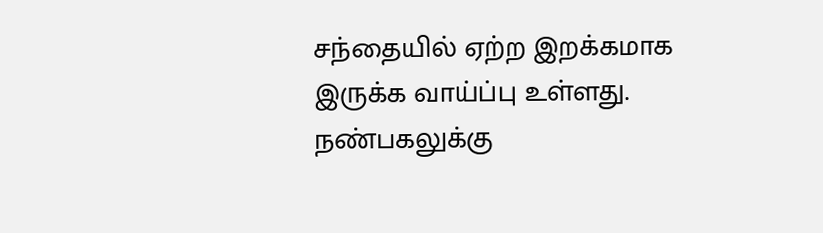சந்தையில் ஏற்ற இறக்கமாக இருக்க வாய்ப்பு உள்ளது. நண்பகலுக்கு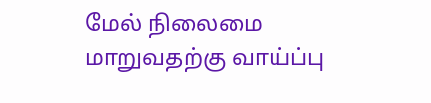மேல் நிலைமை மாறுவதற்கு வாய்ப்பு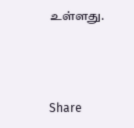உள்ளது.



Share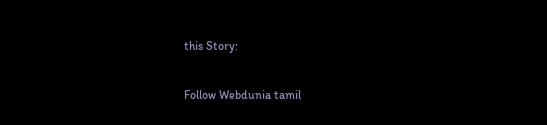this Story:

Follow Webdunia tamil